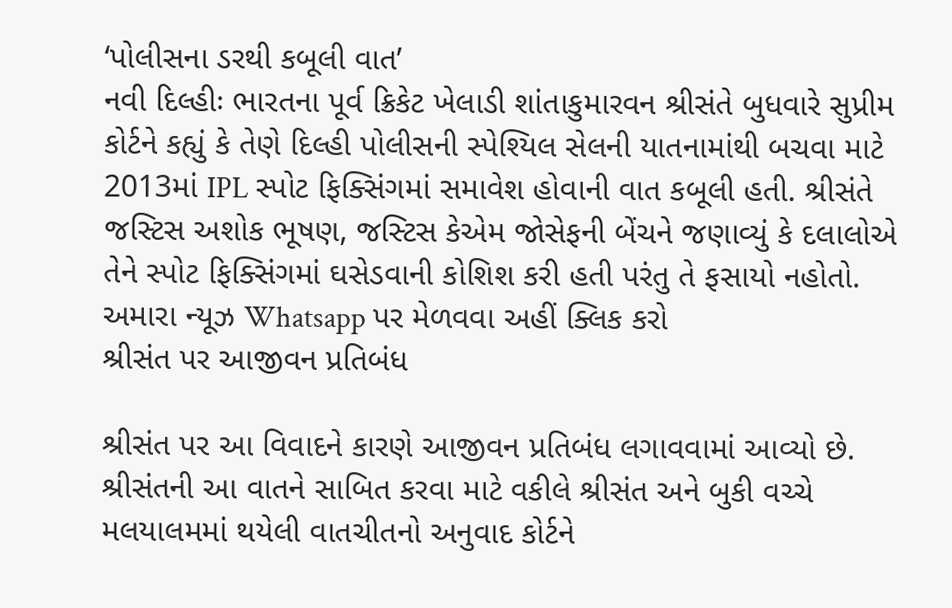‘પોલીસના ડરથી કબૂલી વાત’
નવી દિલ્હીઃ ભારતના પૂર્વ ક્રિકેટ ખેલાડી શાંતાકુમારવન શ્રીસંતે બુધવારે સુપ્રીમ કોર્ટને કહ્યું કે તેણે દિલ્હી પોલીસની સ્પેશ્યિલ સેલની યાતનામાંથી બચવા માટે 2013માં IPL સ્પોટ ફિક્સિંગમાં સમાવેશ હોવાની વાત કબૂલી હતી. શ્રીસંતે જસ્ટિસ અશોક ભૂષણ, જસ્ટિસ કેએમ જોસેફની બેંચને જણાવ્યું કે દલાલોએ તેને સ્પોટ ફિક્સિંગમાં ઘસેડવાની કોશિશ કરી હતી પરંતુ તે ફસાયો નહોતો.
અમારા ન્યૂઝ Whatsapp પર મેળવવા અહીં ક્લિક કરો
શ્રીસંત પર આજીવન પ્રતિબંધ

શ્રીસંત પર આ વિવાદને કારણે આજીવન પ્રતિબંધ લગાવવામાં આવ્યો છે. શ્રીસંતની આ વાતને સાબિત કરવા માટે વકીલે શ્રીસંત અને બુકી વચ્ચે મલયાલમમાં થયેલી વાતચીતનો અનુવાદ કોર્ટને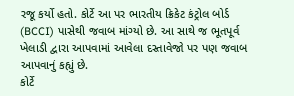રજૂ કર્યો હતો. કોર્ટે આ પર ભારતીય ક્રિકેટ કંટ્રોલ બોર્ડ (BCCI) પાસેથી જવાબ માંગ્યો છે. આ સાથે જ ભૂતપૂર્વ ખેલાડી દ્વારા આપવામાં આવેલા દસ્તાવેજો પર પણ જવાબ આપવાનું કહ્યું છે.
કોર્ટે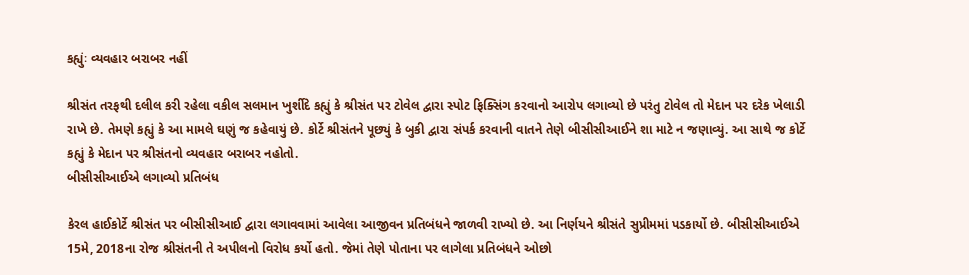કહ્યુંઃ વ્યવહાર બરાબર નહીં

શ્રીસંત તરફથી દલીલ કરી રહેલા વકીલ સલમાન ખુર્શીદે કહ્યું કે શ્રીસંત પર ટોવેલ દ્વારા સ્પોટ ફિક્સિંગ કરવાનો આરોપ લગાવ્યો છે પરંતુ ટોવેલ તો મેદાન પર દરેક ખેલાડી રાખે છે. તેમણે કહ્યું કે આ મામલે ઘણું જ કહેવાયું છે. કોર્ટે શ્રીસંતને પૂછ્યું કે બુકી દ્વારા સંપર્ક કરવાની વાતને તેણે બીસીસીઆઈને શા માટે ન જણાવ્યું. આ સાથે જ કોર્ટે કહ્યું કે મેદાન પર શ્રીસંતનો વ્યવહાર બરાબર નહોતો.
બીસીસીઆઈએ લગાવ્યો પ્રતિબંધ

કેરલ હાઈકોર્ટે શ્રીસંત પર બીસીસીઆઈ દ્વારા લગાવવામાં આવેલા આજીવન પ્રતિબંધને જાળવી રાખ્યો છે. આ નિર્ણયને શ્રીસંતે સુપ્રીમમાં પડકાર્યો છે. બીસીસીઆઈએ 15મે, 2018ના રોજ શ્રીસંતની તે અપીલનો વિરોધ કર્યો હતો. જેમાં તેણે પોતાના પર લાગેલા પ્રતિબંધને ઓછો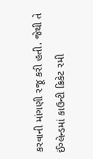કરવાની માંગણી રજૂ કરી હતી. જેથી તે ઈંગ્લેન્ડમાં કાઉન્ટી ક્રિકેટ રમી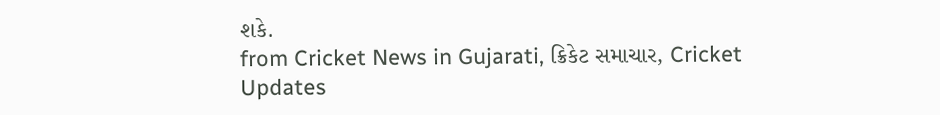શકે.
from Cricket News in Gujarati, ક્રિકેટ સમાચાર, Cricket Updates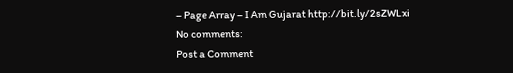– Page Array – I Am Gujarat http://bit.ly/2sZWLxi
No comments:
Post a Comment